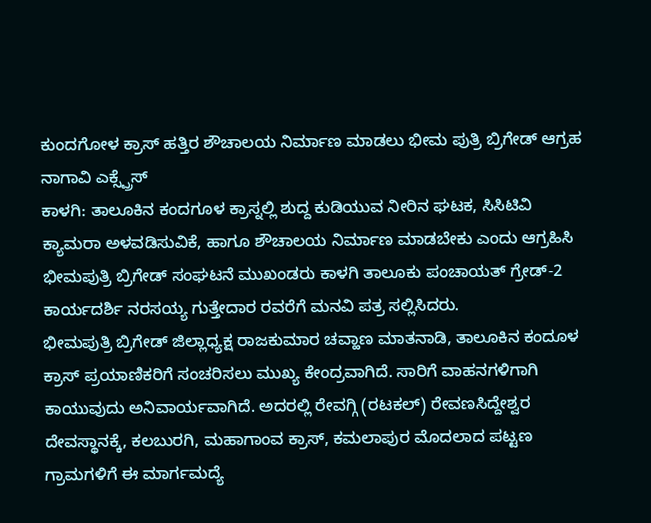ಕುಂದಗೋಳ ಕ್ರಾಸ್ ಹತ್ತಿರ ಶೌಚಾಲಯ ನಿರ್ಮಾಣ ಮಾಡಲು ಭೀಮ ಪುತ್ರಿ ಬ್ರಿಗೇಡ್ ಆಗ್ರಹ
ನಾಗಾವಿ ಎಕ್ಸ್ಪ್ರೆಸ್
ಕಾಳಗಿ: ತಾಲೂಕಿನ ಕಂದಗೂಳ ಕ್ರಾಸ್ನಲ್ಲಿ ಶುದ್ದ ಕುಡಿಯುವ ನೀರಿನ ಘಟಕ, ಸಿಸಿಟಿವಿ ಕ್ಯಾಮರಾ ಅಳವಡಿಸುವಿಕೆ, ಹಾಗೂ ಶೌಚಾಲಯ ನಿರ್ಮಾಣ ಮಾಡಬೇಕು ಎಂದು ಆಗ್ರಹಿಸಿ ಭೀಮಪುತ್ರಿ ಬ್ರಿಗೇಡ್ ಸಂಘಟನೆ ಮುಖಂಡರು ಕಾಳಗಿ ತಾಲೂಕು ಪಂಚಾಯತ್ ಗ್ರೇಡ್-2 ಕಾರ್ಯದರ್ಶಿ ನರಸಯ್ಯ ಗುತ್ತೇದಾರ ರವರೆಗೆ ಮನವಿ ಪತ್ರ ಸಲ್ಲಿಸಿದರು.
ಭೀಮಪುತ್ರಿ ಬ್ರಿಗೇಡ್ ಜಿಲ್ಲಾಧ್ಯಕ್ಷ ರಾಜಕುಮಾರ ಚವ್ಹಾಣ ಮಾತನಾಡಿ, ತಾಲೂಕಿನ ಕಂದೂಳ ಕ್ರಾಸ್ ಪ್ರಯಾಣಿಕರಿಗೆ ಸಂಚರಿಸಲು ಮುಖ್ಯ ಕೇಂದ್ರವಾಗಿದೆ. ಸಾರಿಗೆ ವಾಹನಗಳಿಗಾಗಿ ಕಾಯುವುದು ಅನಿವಾರ್ಯವಾಗಿದೆ. ಅದರಲ್ಲಿ ರೇವಗ್ಗಿ (ರಟಕಲ್) ರೇವಣಸಿದ್ದೇಶ್ವರ ದೇವಸ್ಥಾನಕ್ಕೆ, ಕಲಬುರಗಿ, ಮಹಾಗಾಂವ ಕ್ರಾಸ್, ಕಮಲಾಪುರ ಮೊದಲಾದ ಪಟ್ಟಣ ಗ್ರಾಮಗಳಿಗೆ ಈ ಮಾರ್ಗಮದ್ಯೆ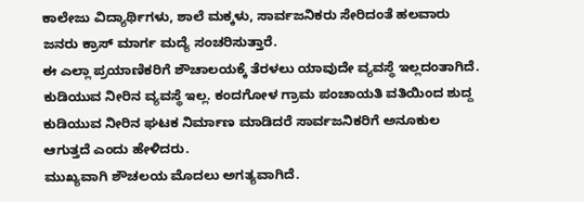ಕಾಲೇಜು ವಿದ್ಯಾರ್ಥಿಗಳು, ಶಾಲೆ ಮಕ್ಕಳು, ಸಾರ್ವಜನಿಕರು ಸೇರಿದಂತೆ ಹಲವಾರು ಜನರು ಕ್ರಾಸ್ ಮಾರ್ಗ ಮದ್ಯೆ ಸಂಚರಿಸುತ್ತಾರೆ.
ಈ ಎಲ್ಲಾ ಪ್ರಯಾಣಿಕರಿಗೆ ಶೌಚಾಲಯಕ್ಕೆ ತೆರಳಲು ಯಾವುದೇ ವ್ಯವಸ್ಥೆ ಇಲ್ಲದಂತಾಗಿದೆ. ಕುಡಿಯುವ ನೀರಿನ ವ್ಯವಸ್ಥೆ ಇಲ್ಲ. ಕಂದಗೋಳ ಗ್ರಾಮ ಪಂಚಾಯತಿ ವತಿಯಿಂದ ಶುದ್ದ ಕುಡಿಯುವ ನೀರಿನ ಘಟಕ ನಿರ್ಮಾಣ ಮಾಡಿದರೆ ಸಾರ್ವಜನಿಕರಿಗೆ ಅನೂಕುಲ ಆಗುತ್ತದೆ ಎಂದು ಹೇಳಿದರು.
ಮುಖ್ಯವಾಗಿ ಶೌಚಲಯ ಮೊದಲು ಅಗತ್ಯವಾಗಿದೆ.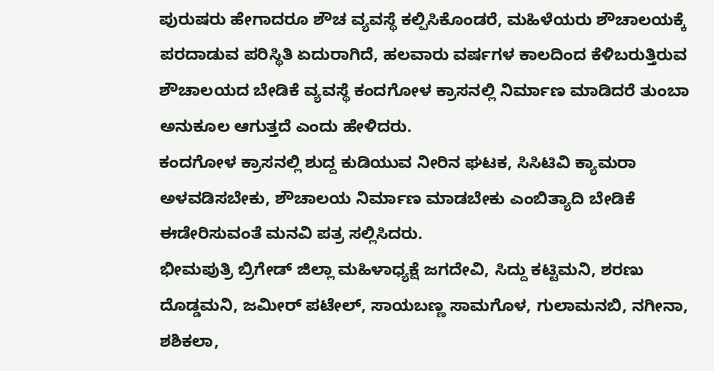ಪುರುಷರು ಹೇಗಾದರೂ ಶೌಚ ವ್ಯವಸ್ಥೆ ಕಲ್ಪಿಸಿಕೊಂಡರೆ, ಮಹಿಳೆಯರು ಶೌಚಾಲಯಕ್ಕೆ ಪರದಾಡುವ ಪರಿಸ್ಥಿತಿ ಏದುರಾಗಿದೆ, ಹಲವಾರು ವರ್ಷಗಳ ಕಾಲದಿಂದ ಕೆಳಿಬರುತ್ತಿರುವ ಶೌಚಾಲಯದ ಬೇಡಿಕೆ ವ್ಯವಸ್ಥೆ ಕಂದಗೋಳ ಕ್ರಾಸನಲ್ಲಿ ನಿರ್ಮಾಣ ಮಾಡಿದರೆ ತುಂಬಾ ಅನುಕೂಲ ಆಗುತ್ತದೆ ಎಂದು ಹೇಳಿದರು.
ಕಂದಗೋಳ ಕ್ರಾಸನಲ್ಲಿ ಶುದ್ದ ಕುಡಿಯುವ ನೀರಿನ ಘಟಕ, ಸಿಸಿಟಿವಿ ಕ್ಯಾಮರಾ ಅಳವಡಿಸಬೇಕು, ಶೌಚಾಲಯ ನಿರ್ಮಾಣ ಮಾಡಬೇಕು ಎಂಬಿತ್ಯಾದಿ ಬೇಡಿಕೆ ಈಡೇರಿಸುವಂತೆ ಮನವಿ ಪತ್ರ ಸಲ್ಲಿಸಿದರು.
ಭೀಮಪುತ್ರಿ ಬ್ರಿಗೇಡ್ ಜಿಲ್ಲಾ ಮಹಿಳಾಧ್ಯಕ್ಷೆ ಜಗದೇವಿ, ಸಿದ್ದು ಕಟ್ಟಿಮನಿ, ಶರಣು ದೊಡ್ಡಮನಿ, ಜಮೀರ್ ಪಟೇಲ್, ಸಾಯಬಣ್ಣ ಸಾಮಗೊಳ, ಗುಲಾಮನಬಿ, ನಗೀನಾ, ಶಶಿಕಲಾ,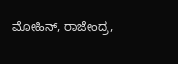ಮೋಹಿನ್, ರಾಜೇಂದ್ರ,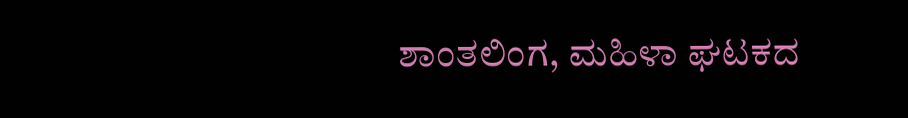ಶಾಂತಲಿಂಗ, ಮಹಿಳಾ ಘಟಕದ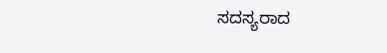ಸದಸ್ಯರಾದ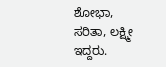ಶೋಭಾ, ಸರಿತಾ, ಲಕ್ಷ್ಮೀ ಇದ್ದರು.